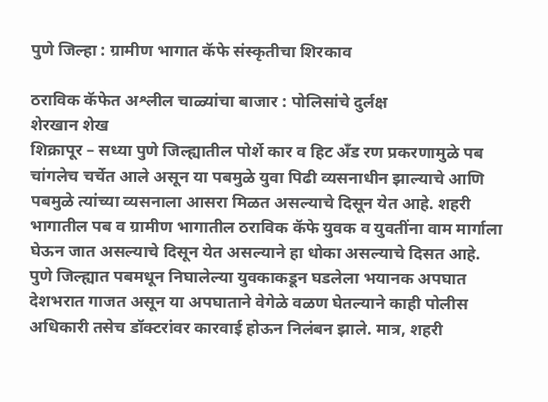पुणे जिल्हा : ग्रामीण भागात कॅफे संस्कृतीचा शिरकाव

ठराविक कॅफेत अश्लील चाळ्यांचा बाजार : पोलिसांचे दुर्लक्ष
शेरखान शेख
शिक्रापूर – सध्या पुणे जिल्ह्यातील पोर्शे कार व हिट अँड रण प्रकरणामुळे पब चांगलेच चर्चेत आले असून या पबमुळे युवा पिढी व्यसनाधीन झाल्याचे आणि पबमुळे त्यांच्या व्यसनाला आसरा मिळत असल्याचे दिसून येत आहे. शहरी भागातील पब व ग्रामीण भागातील ठराविक कॅफे युवक व युवतींना वाम मार्गाला घेऊन जात असल्याचे दिसून येत असल्याने हा धोका असल्याचे दिसत आहे.
पुणे जिल्ह्यात पबमधून निघालेल्या युवकाकडून घडलेला भयानक अपघात देशभरात गाजत असून या अपघाताने वेगेळे वळण घेतल्याने काही पोलीस अधिकारी तसेच डॉक्टरांवर कारवाई होऊन निलंबन झाले. मात्र, शहरी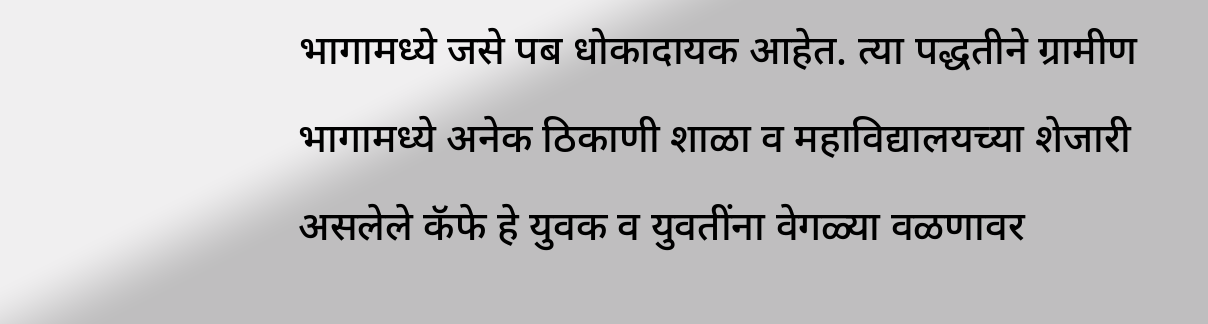भागामध्ये जसे पब धोकादायक आहेत. त्या पद्धतीने ग्रामीण भागामध्ये अनेक ठिकाणी शाळा व महाविद्यालयच्या शेजारी असलेले कॅफे हे युवक व युवतींना वेगळ्या वळणावर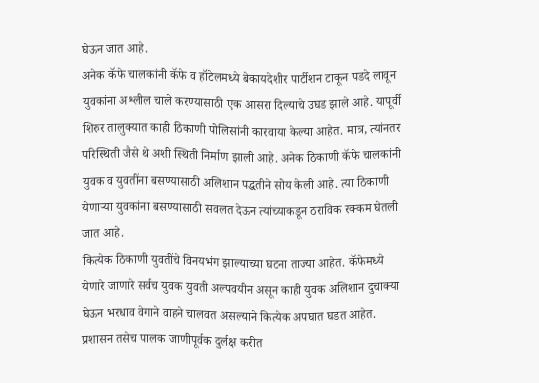घेऊन जात आहे.
अनेक कॅफे चालकांनी कॅफे व हॉटेलमध्ये बेकायदेशीर पार्टीशन टाकून पडदे लावून युवकांना अश्लील चाले करण्यासाठी एक आसरा दिल्याचे उघड झाले आहे. यापूर्वी शिरुर तालुक्यात काही ठिकाणी पोलिसांनी कारवाया केल्या आहेत. मात्र, त्यांनतर परिस्थिती जैसे थे अशी स्थिती निर्माण झाली आहे. अनेक ठिकाणी कॅफे चालकांनी युवक व युवतींना बसण्यासाठी अलिशान पद्धतीने सोय केली आहे. त्या ठिकाणी येणाऱ्या युवकांना बसण्यासाठी सवलत देऊन त्यांच्याकडून ठराविक रक्कम घेतली जात आहे.
कित्येक ठिकाणी युवतींचे विनयभंग झाल्याच्या घटना ताज्या आहेत. कॅफेमध्ये येणारे जाणारे सर्वच युवक युवती अल्पवयीन असून काही युवक अलिशान दुचाक्या घेऊन भरधाव वेगाने वाहने चालवत असल्याने कित्येक अपघात घडत आहेत. प्रशासन तसेच पालक जाणीपूर्वक दुर्लक्ष करीत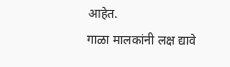आहेत.
गाळा मालकांनी लक्ष द्यावे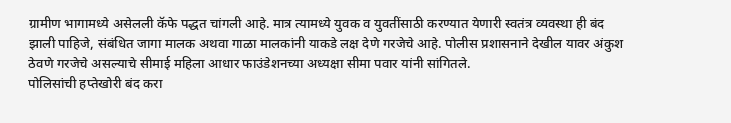ग्रामीण भागामध्ये असेलली कॅफे पद्धत चांगली आहे. मात्र त्यामध्ये युवक व युवतींसाठी करण्यात येणारी स्वतंत्र व्यवस्था ही बंद झाली पाहिजे, संबंधित जागा मालक अथवा गाळा मालकांनी याकडे लक्ष देणे गरजेचे आहे. पोलीस प्रशासनाने देखील यावर अंकुश ठेवणे गरजेचे असल्याचे सीमाई महिला आधार फाउंडेशनच्या अध्यक्षा सीमा पवार यांनी सांगितले.
पोलिसांची हप्तेखोरी बंद करा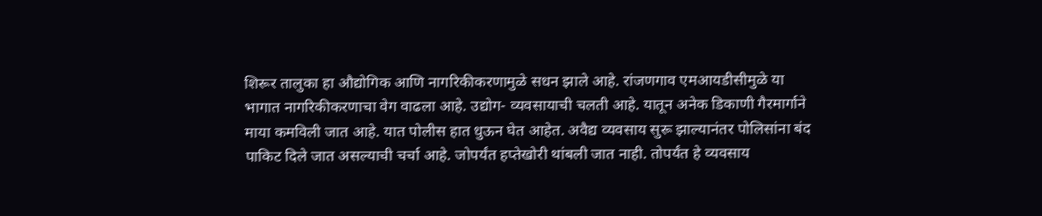शिरूर तालुका हा औद्योगिक आणि नागरिकीकरणामुळे सधन झाले आहे. रांजणगाव एमआयडीसीमुळे या भागात नागरिकीकरणाचा वेग वाढला आहे. उद्योग- व्यवसायाची चलती आहे. यातून अनेक डिकाणी गैरमार्गाने माया कमविली जात आहे. यात पोलीस हात धुऊन घेत आहेत. अवैद्य व्यवसाय सुरू झाल्यानंतर पोलिसांना बंद पाकिट दिले जात असल्याची चर्चा आहे. जोपर्यंत हप्तेखोरी थांबली जात नाही. तोपर्यंत हे व्यवसाय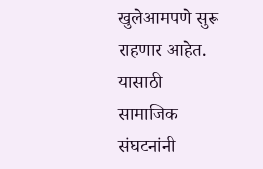खुलेआमपणे सुरू राहणार आहेत. यासाठी सामाजिक संघटनांनी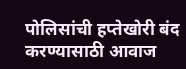पोलिसांची हप्तेखोरी बंद करण्यासाठी आवाज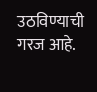उठविण्याची गरज आहे.